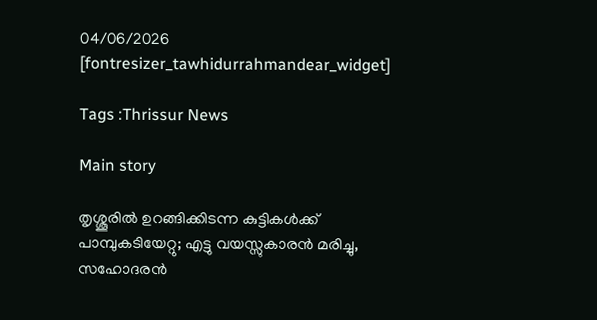04/06/2026
[fontresizer_tawhidurrahmandear_widget]

Tags :Thrissur News

Main story

തൃശ്ശൂരിൽ ഉറങ്ങിക്കിടന്ന കുട്ടികൾക്ക് പാമ്പുകടിയേറ്റു; എട്ടു വയസ്സുകാരൻ മരിച്ചു, സഹോദരൻ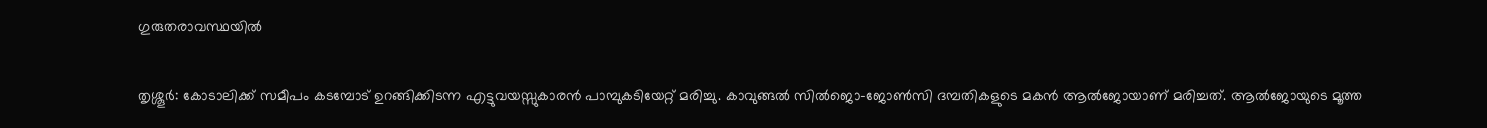ഗുരുതരാവസ്ഥയിൽ

തൃശ്ശൂർ: കോടാലിക്ക് സമീപം കടമ്പോട് ഉറങ്ങിക്കിടന്ന എട്ടുവയസ്സുകാരൻ പാമ്പുകടിയേറ്റ് മരിച്ചു. കാവുങ്ങൽ സിൽജൊ–ജോൺസി ദമ്പതികളുടെ മകൻ ആൽജോയാണ് മരിച്ചത്. ആൽജോയുടെ മൂത്ത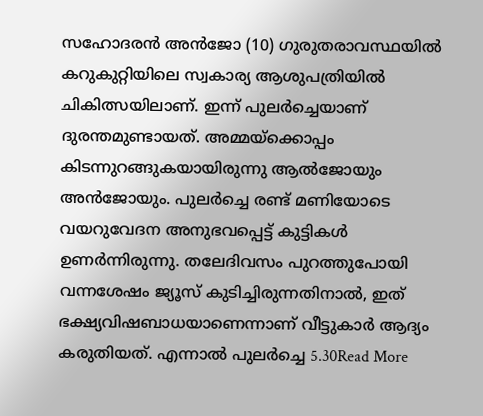സഹോദരൻ അൻജോ (10) ഗുരുതരാവസ്ഥയിൽ കറുകുറ്റിയിലെ സ്വകാര്യ ആശുപത്രിയിൽ ചികിത്സയിലാണ്. ഇന്ന് പുലർച്ചെയാണ് ദുരന്തമുണ്ടായത്. അമ്മയ്ക്കൊപ്പം കിടന്നുറങ്ങുകയായിരുന്നു ആൽജോയും അൻജോയും. പുലർച്ചെ രണ്ട് മണിയോടെ വയറുവേദന അനുഭവപ്പെട്ട് കുട്ടികൾ ഉണർന്നിരുന്നു. തലേദിവസം പുറത്തുപോയി വന്നശേഷം ജ്യൂസ് കുടിച്ചിരുന്നതിനാൽ, ഇത് ഭക്ഷ്യവിഷബാധയാണെന്നാണ് വീട്ടുകാർ ആദ്യം കരുതിയത്. എന്നാൽ പുലർച്ചെ 5.30Read More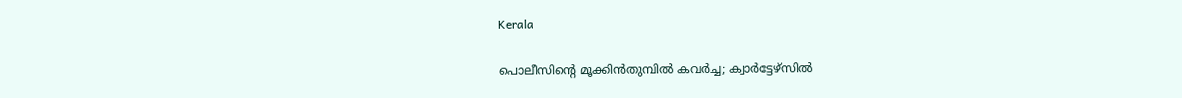Kerala

പൊലീസിന്റെ മൂക്കിൻതുമ്പിൽ കവർച്ച; ക്വാർട്ടേഴ്സിൽ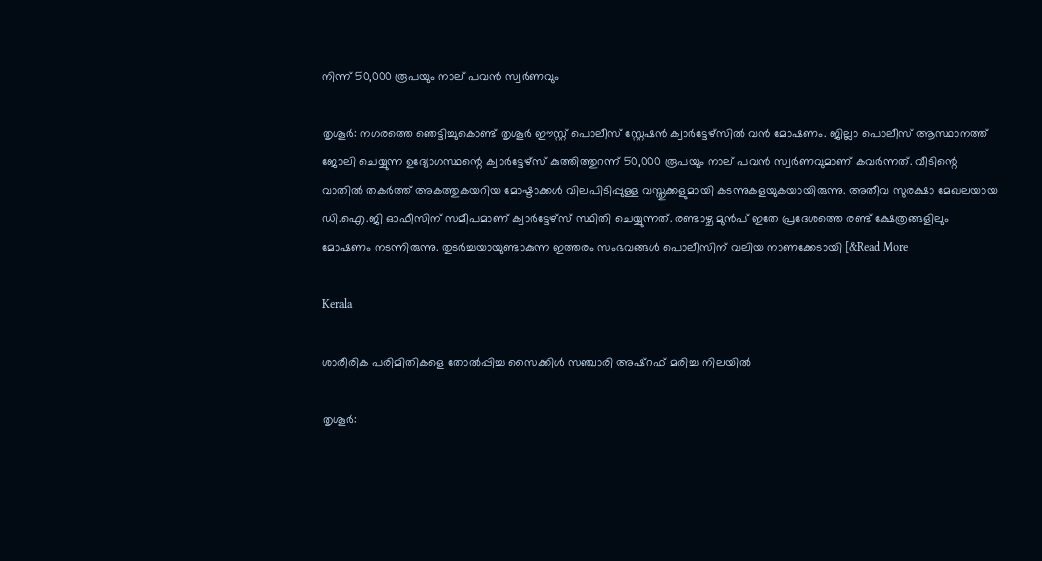നിന്ന് 50,000 രൂപയും നാല് പവൻ സ്വർണവും

തൃശൂർ: നഗരത്തെ ഞെട്ടിച്ചുകൊണ്ട് തൃശൂർ ഈസ്റ്റ് പൊലീസ് സ്റ്റേഷൻ ക്വാർട്ടേഴ്സിൽ വൻ മോഷണം. ജില്ലാ പൊലീസ് ആസ്ഥാനത്ത് ജോലി ചെയ്യുന്ന ഉദ്യോഗസ്ഥന്റെ ക്വാർട്ടേഴ്സ് കുത്തിത്തുറന്ന് 50,000 രൂപയും നാല് പവൻ സ്വർണവുമാണ് കവർന്നത്. വീടിന്റെ വാതിൽ തകർത്ത് അകത്തുകയറിയ മോഷ്ടാക്കൾ വിലപിടിപ്പുള്ള വസ്തുക്കളുമായി കടന്നുകളയുകയായിരുന്നു. അതീവ സുരക്ഷാ മേഖലയായ ഡി.ഐ.ജി ഓഫീസിന് സമീപമാണ് ക്വാർട്ടേഴ്സ് സ്ഥിതി ചെയ്യുന്നത്. രണ്ടാഴ്ച മുൻപ് ഇതേ പ്രദേശത്തെ രണ്ട് ക്ഷേത്രങ്ങളിലും മോഷണം നടന്നിരുന്നു. തുടർച്ചയായുണ്ടാകുന്ന ഇത്തരം സംഭവങ്ങൾ പൊലീസിന് വലിയ നാണക്കേടായി [&Read More

Kerala

ശാരീരിക പരിമിതികളെ തോല്‍പ്പിച്ച സൈക്കിള്‍ സഞ്ചാരി അഷ്‌റഫ് മരിച്ച നിലയില്‍

തൃശൂര്‍: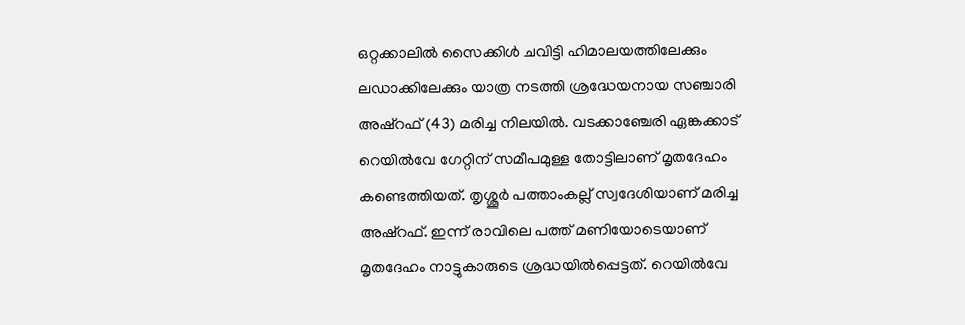ഒറ്റക്കാലില്‍ സൈക്കിള്‍ ചവിട്ടി ഹിമാലയത്തിലേക്കും ലഡാക്കിലേക്കും യാത്ര നടത്തി ശ്രദ്ധേയനായ സഞ്ചാരി അഷ്‌റഫ് (43) മരിച്ച നിലയില്‍. വടക്കാഞ്ചേരി ഏങ്കക്കാട് റെയില്‍വേ ഗേറ്റിന് സമീപമുള്ള തോട്ടിലാണ് മൃതദേഹം കണ്ടെത്തിയത്. തൃശ്ശൂര്‍ പത്താംകല്ല് സ്വദേശിയാണ് മരിച്ച അഷ്‌റഫ്. ഇന്ന് രാവിലെ പത്ത് മണിയോടെയാണ് മൃതദേഹം നാട്ടുകാരുടെ ശ്രദ്ധയില്‍പ്പെട്ടത്. റെയില്‍വേ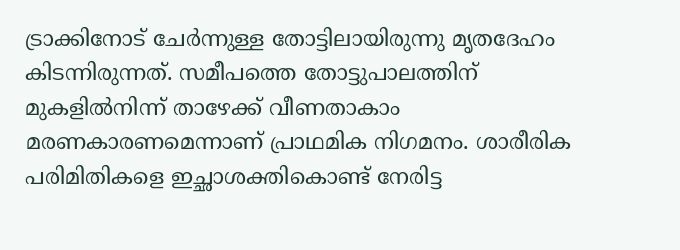ട്രാക്കിനോട് ചേര്‍ന്നുള്ള തോട്ടിലായിരുന്നു മൃതദേഹം കിടന്നിരുന്നത്. സമീപത്തെ തോട്ടുപാലത്തിന് മുകളില്‍നിന്ന് താഴേക്ക് വീണതാകാം മരണകാരണമെന്നാണ് പ്രാഥമിക നിഗമനം. ശാരീരിക പരിമിതികളെ ഇച്ഛാശക്തികൊണ്ട് നേരിട്ട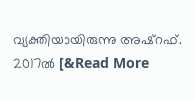വ്യക്തിയായിരുന്നു അഷ്‌റഫ്. 2017ല്‍ [&Read More